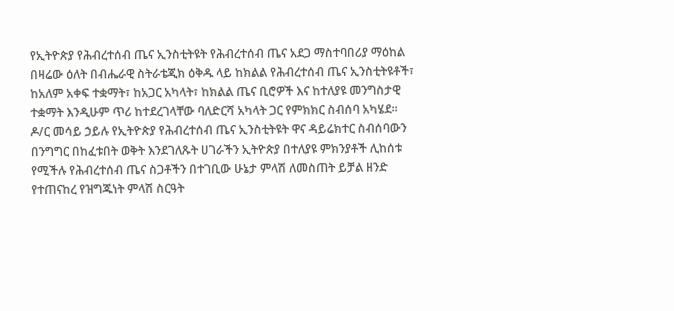የኢትዮጵያ የሕብረተሰብ ጤና ኢንስቲትዩት የሕብረተሰብ ጤና አደጋ ማስተባበሪያ ማዕከል በዛሬው ዕለት በብሔራዊ ስትራቴጂክ ዕቅዱ ላይ ከክልል የሕብረተሰብ ጤና ኢንስቲትዩቶች፣ ከአለም አቀፍ ተቋማት፣ ከአጋር አካላት፣ ከክልል ጤና ቢሮዎች እና ከተለያዩ መንግስታዊ ተቋማት እንዲሁም ጥሪ ከተደረገላቸው ባለድርሻ አካላት ጋር የምክክር ስብሰባ አካሄደ፡፡
ዶ/ር መሳይ ኃይሉ የኢትዮጵያ የሕብረተሰብ ጤና ኢንስቲትዩት ዋና ዳይሬክተር ስብሰባውን በንግግር በከፈቱበት ወቅት እንደገለጹት ሀገራችን ኢትዮጵያ በተለያዩ ምክንያቶች ሊከሰቱ የሚችሉ የሕብረተሰብ ጤና ስጋቶችን በተገቢው ሁኔታ ምላሽ ለመስጠት ይቻል ዘንድ የተጠናከረ የዝግጁነት ምላሽ ስርዓት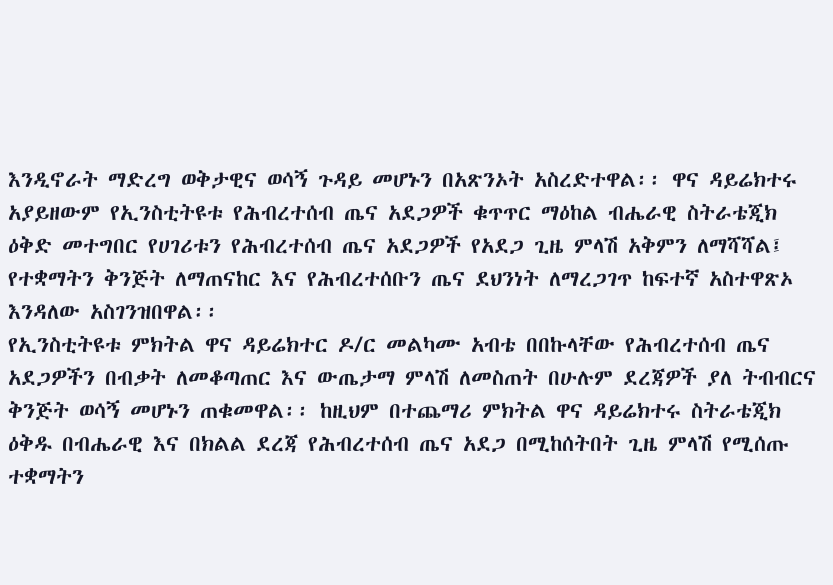እንዲኖራት ማድረግ ወቅታዊና ወሳኝ ጉዳይ መሆኑን በአጽንኦት አስረድተዋል፡፡ ዋና ዳይሬክተሩ አያይዘውም የኢንስቲትዩቱ የሕብረተሰብ ጤና አደጋዎች ቁጥጥር ማዕከል ብሔራዊ ስትራቴጂክ ዕቅድ መተግበር የሀገሪቱን የሕብረተሰብ ጤና አደጋዎች የአደጋ ጊዜ ምላሽ አቅምን ለማሻሻል፤ የተቋማትን ቅንጅት ለማጠናከር እና የሕብረተሰቡን ጤና ደህንነት ለማረጋገጥ ከፍተኛ አስተዋጽኦ እንዳለው አስገንዝበዋል፡፡
የኢንስቲትዩቱ ምክትል ዋና ዳይሬክተር ዶ/ር መልካሙ አብቴ በበኩላቸው የሕብረተሰብ ጤና አደጋዎችን በብቃት ለመቆጣጠር እና ውጤታማ ምላሽ ለመስጠት በሁሉም ደረጃዎች ያለ ትብብርና ቅንጅት ወሳኝ መሆኑን ጠቁመዋል፡፡ ከዚህም በተጨማሪ ምክትል ዋና ዳይሬክተሩ ስትራቴጂክ ዕቅዱ በብሔራዊ እና በክልል ደረጃ የሕብረተሰብ ጤና አደጋ በሚከሰትበት ጊዜ ምላሽ የሚሰጡ ተቋማትን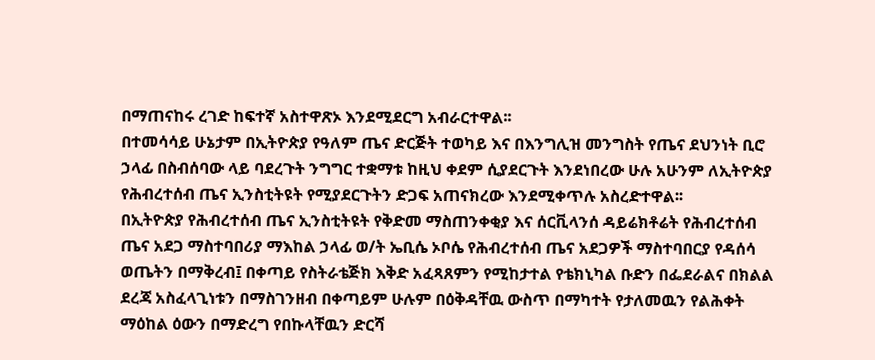በማጠናከሩ ረገድ ከፍተኛ አስተዋጽኦ እንደሚደርግ አብራርተዋል፡፡
በተመሳሳይ ሁኔታም በኢትዮጵያ የዓለም ጤና ድርጅት ተወካይ እና በእንግሊዝ መንግስት የጤና ደህንነት ቢሮ ኃላፊ በስብሰባው ላይ ባደረጉት ንግግር ተቋማቱ ከዚህ ቀደም ሲያደርጉት እንደነበረው ሁሉ አሁንም ለኢትዮጵያ የሕብረተሰብ ጤና ኢንስቲትዩት የሚያደርጉትን ድጋፍ አጠናክረው እንደሚቀጥሉ አስረድተዋል፡፡
በኢትዮጵያ የሕብረተሰብ ጤና ኢንስቲትዩት የቅድመ ማስጠንቀቂያ እና ሰርቪላንሰ ዳይሬክቶሬት የሕብረተሰብ ጤና አደጋ ማስተባበሪያ ማእከል ኃላፊ ወ/ት ኤቢሴ ኦቦሴ የሕብረተሰብ ጤና አደጋዎች ማስተባበርያ የዳሰሳ ወጤትን በማቅረብ፤ በቀጣይ የስትራቴጅክ እቅድ አፈጻጸምን የሚከታተል የቴክኒካል ቡድን በፌደራልና በክልል ደረጃ አስፈላጊነቱን በማስገንዘብ በቀጣይም ሁሉም በዕቅዳቸዉ ውስጥ በማካተት የታለመዉን የልሕቀት ማዕከል ዕውን በማድረግ የበኩላቸዉን ድርሻ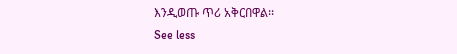እንዲወጡ ጥሪ አቅርበዋል፡፡
See less